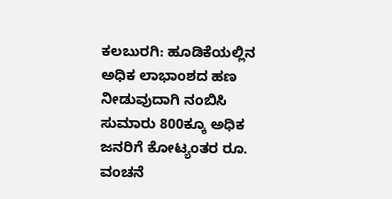ಕಲಬುರಗಿ: ಹೂಡಿಕೆಯಲ್ಲಿನ ಅಧಿಕ ಲಾಭಾಂಶದ ಹಣ ನೀಡುವುದಾಗಿ ನಂಬಿಸಿ ಸುಮಾರು 800ಕ್ಕೂ ಅಧಿಕ ಜನರಿಗೆ ಕೋಟ್ಯಂತರ ರೂ. ವಂಚನೆ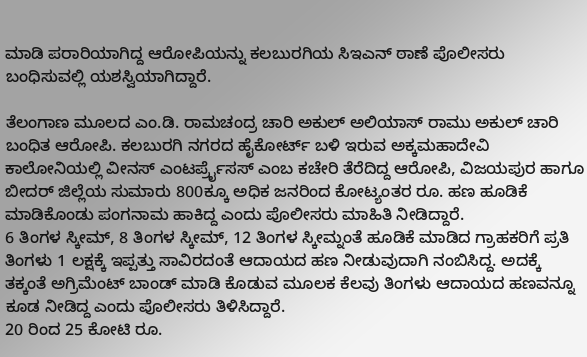ಮಾಡಿ ಪರಾರಿಯಾಗಿದ್ದ ಆರೋಪಿಯನ್ನು ಕಲಬುರಗಿಯ ಸಿಇಎನ್ ಠಾಣೆ ಪೊಲೀಸರು ಬಂಧಿಸುವಲ್ಲಿ ಯಶಸ್ವಿಯಾಗಿದ್ದಾರೆ.

ತೆಲಂಗಾಣ ಮೂಲದ ಎಂ.ಡಿ. ರಾಮಚಂದ್ರ ಚಾರಿ ಅಕುಲ್ ಅಲಿಯಾಸ್ ರಾಮು ಅಕುಲ್ ಚಾರಿ ಬಂಧಿತ ಆರೋಪಿ. ಕಲಬುರಗಿ ನಗರದ ಹೈಕೋರ್ಟ್ ಬಳಿ ಇರುವ ಅಕ್ಕಮಹಾದೇವಿ ಕಾಲೋನಿಯಲ್ಲಿ ವೀನಸ್ ಎಂಟರ್ಪ್ರೈಸಸ್ ಎಂಬ ಕಚೇರಿ ತೆರೆದಿದ್ದ ಆರೋಪಿ, ವಿಜಯಪುರ ಹಾಗೂ ಬೀದರ್ ಜಿಲ್ಲೆಯ ಸುಮಾರು 800ಕ್ಕೂ ಅಧಿಕ ಜನರಿಂದ ಕೋಟ್ಯಂತರ ರೂ. ಹಣ ಹೂಡಿಕೆ ಮಾಡಿಕೊಂಡು ಪಂಗನಾಮ ಹಾಕಿದ್ದ ಎಂದು ಪೊಲೀಸರು ಮಾಹಿತಿ ನೀಡಿದ್ದಾರೆ.
6 ತಿಂಗಳ ಸ್ಕೀಮ್, 8 ತಿಂಗಳ ಸ್ಕೀಮ್, 12 ತಿಂಗಳ ಸ್ಕೀಮ್ನಂತೆ ಹೂಡಿಕೆ ಮಾಡಿದ ಗ್ರಾಹಕರಿಗೆ ಪ್ರತಿ ತಿಂಗಳು 1 ಲಕ್ಷಕ್ಕೆ ಇಪ್ಪತ್ತು ಸಾವಿರದಂತೆ ಆದಾಯದ ಹಣ ನೀಡುವುದಾಗಿ ನಂಬಿಸಿದ್ದ. ಅದಕ್ಕೆ ತಕ್ಕಂತೆ ಅಗ್ರಿಮೆಂಟ್ ಬಾಂಡ್ ಮಾಡಿ ಕೊಡುವ ಮೂಲಕ ಕೆಲವು ತಿಂಗಳು ಆದಾಯದ ಹಣವನ್ನೂ ಕೂಡ ನೀಡಿದ್ದ ಎಂದು ಪೊಲೀಸರು ತಿಳಿಸಿದ್ದಾರೆ.
20 ರಿಂದ 25 ಕೋಟಿ ರೂ.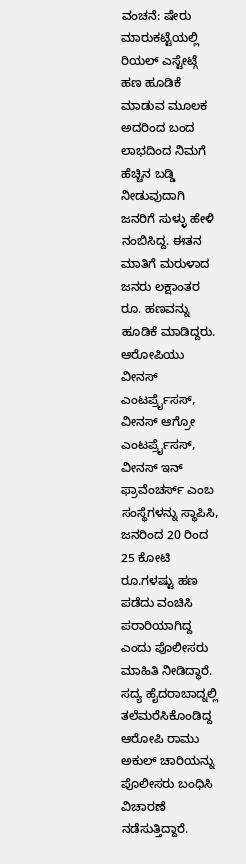ವಂಚನೆ: ಷೇರು ಮಾರುಕಟ್ಟೆಯಲ್ಲಿ ರಿಯಲ್ ಎಸ್ಟೇಟ್ಗೆ ಹಣ ಹೂಡಿಕೆ ಮಾಡುವ ಮೂಲಕ ಅದರಿಂದ ಬಂದ ಲಾಭದಿಂದ ನಿಮಗೆ ಹೆಚ್ಚಿನ ಬಡ್ಡಿ ನೀಡುವುದಾಗಿ ಜನರಿಗೆ ಸುಳ್ಳು ಹೇಳಿ ನಂಬಿಸಿದ್ದ. ಈತನ ಮಾತಿಗೆ ಮರುಳಾದ ಜನರು ಲಕ್ಷಾಂತರ ರೂ. ಹಣವನ್ನು ಹೂಡಿಕೆ ಮಾಡಿದ್ದರು. ಆರೋಪಿಯು ವೀನಸ್ ಎಂಟರ್ಪ್ರೈಸಸ್, ವೀನಸ್ ಆಗ್ರೋ ಎಂಟರ್ಪ್ರೈಸಸ್, ವೀನಸ್ ಇನ್ ಫ್ರಾವೆಂಚರ್ಸ್ ಎಂಬ ಸಂಸ್ಥೆಗಳನ್ನು ಸ್ಥಾಪಿಸಿ, ಜನರಿಂದ 20 ರಿಂದ 25 ಕೋಟಿ ರೂ.ಗಳಷ್ಟು ಹಣ ಪಡೆದು ವಂಚಿಸಿ ಪರಾರಿಯಾಗಿದ್ದ ಎಂದು ಪೊಲೀಸರು ಮಾಹಿತಿ ನೀಡಿದ್ಧಾರೆ.
ಸದ್ಯ ಹೈದರಾಬಾದ್ನಲ್ಲಿ ತಲೆಮರೆಸಿಕೊಂಡಿದ್ದ ಆರೋಪಿ ರಾಮು ಅಕುಲ್ ಚಾರಿಯನ್ನು ಪೊಲೀಸರು ಬಂಧಿಸಿ ವಿಚಾರಣೆ ನಡೆಸುತ್ತಿದ್ದಾರೆ.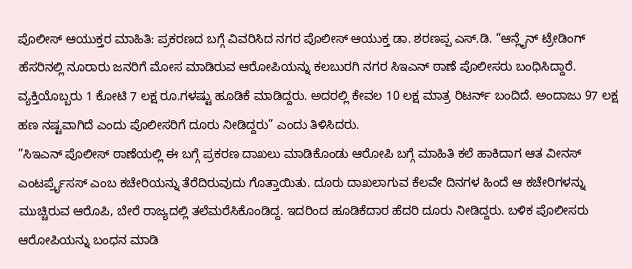ಪೊಲೀಸ್ ಆಯುಕ್ತರ ಮಾಹಿತಿ: ಪ್ರಕರಣದ ಬಗ್ಗೆ ವಿವರಿಸಿದ ನಗರ ಪೊಲೀಸ್ ಆಯುಕ್ತ ಡಾ. ಶರಣಪ್ಪ ಎಸ್.ಡಿ. “ಆನ್ಲೈನ್ ಟ್ರೇಡಿಂಗ್ ಹೆಸರಿನಲ್ಲಿ ನೂರಾರು ಜನರಿಗೆ ಮೋಸ ಮಾಡಿರುವ ಆರೋಪಿಯನ್ನು ಕಲಬುರಗಿ ನಗರ ಸಿಇಎನ್ ಠಾಣೆ ಪೊಲೀಸರು ಬಂಧಿಸಿದ್ದಾರೆ. ವ್ಯಕ್ತಿಯೊಬ್ಬರು 1 ಕೋಟಿ 7 ಲಕ್ಷ ರೂ.ಗಳಷ್ಟು ಹೂಡಿಕೆ ಮಾಡಿದ್ದರು. ಅದರಲ್ಲಿ ಕೇವಲ 10 ಲಕ್ಷ ಮಾತ್ರ ರಿಟರ್ನ್ ಬಂದಿದೆ. ಅಂದಾಜು 97 ಲಕ್ಷ ಹಣ ನಷ್ಟವಾಗಿದೆ ಎಂದು ಪೊಲೀಸರಿಗೆ ದೂರು ನೀಡಿದ್ದರು” ಎಂದು ತಿಳಿಸಿದರು.
”ಸಿಇಎನ್ ಪೊಲೀಸ್ ಠಾಣೆಯಲ್ಲಿ ಈ ಬಗ್ಗೆ ಪ್ರಕರಣ ದಾಖಲು ಮಾಡಿಕೊಂಡು ಆರೋಪಿ ಬಗ್ಗೆ ಮಾಹಿತಿ ಕಲೆ ಹಾಕಿದಾಗ ಆತ ವೀನಸ್ ಎಂಟರ್ಪ್ರೈಸಸ್ ಎಂಬ ಕಚೇರಿಯನ್ನು ತೆರೆದಿರುವುದು ಗೊತ್ತಾಯಿತು. ದೂರು ದಾಖಲಾಗುವ ಕೆಲವೇ ದಿನಗಳ ಹಿಂದೆ ಆ ಕಚೇರಿಗಳನ್ನು ಮುಚ್ಚಿರುವ ಆರೊಪಿ, ಬೇರೆ ರಾಜ್ಯದಲ್ಲಿ ತಲೆಮರೆಸಿಕೊಂಡಿದ್ದ. ಇದರಿಂದ ಹೂಡಿಕೆದಾರ ಹೆದರಿ ದೂರು ನೀಡಿದ್ದರು. ಬಳಿಕ ಪೊಲೀಸರು ಆರೋಪಿಯನ್ನು ಬಂಧನ ಮಾಡಿ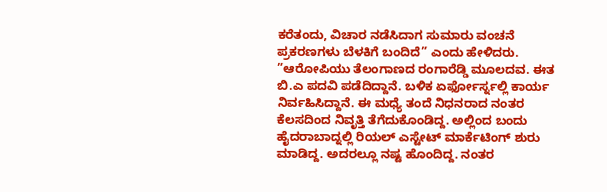ಕರೆತಂದು, ವಿಚಾರ ನಡೆಸಿದಾಗ ಸುಮಾರು ವಂಚನೆ ಪ್ರಕರಣಗಳು ಬೆಳಕಿಗೆ ಬಂದಿದೆ” ಎಂದು ಹೇಳಿದರು.
”ಆರೋಪಿಯು ತೆಲಂಗಾಣದ ರಂಗಾರೆಡ್ಡಿ ಮೂಲದವ. ಈತ ಬಿ.ಎ ಪದವಿ ಪಡೆದಿದ್ದಾನೆ. ಬಳಿಕ ಏರ್ಫೋರ್ಸ್ನಲ್ಲಿ ಕಾರ್ಯ ನಿರ್ವಹಿಸಿದ್ದಾನೆ. ಈ ಮಧ್ಯೆ ತಂದೆ ನಿಧನರಾದ ನಂತರ ಕೆಲಸದಿಂದ ನಿವೃತ್ತಿ ತೆಗೆದುಕೊಂಡಿದ್ದ. ಅಲ್ಲಿಂದ ಬಂದು ಹೈದರಾಬಾದ್ನಲ್ಲಿ ರಿಯಲ್ ಎಸ್ಟೇಟ್ ಮಾರ್ಕೆಟಿಂಗ್ ಶುರು ಮಾಡಿದ್ದ. ಅದರಲ್ಲೂ ನಷ್ಟ ಹೊಂದಿದ್ದ. ನಂತರ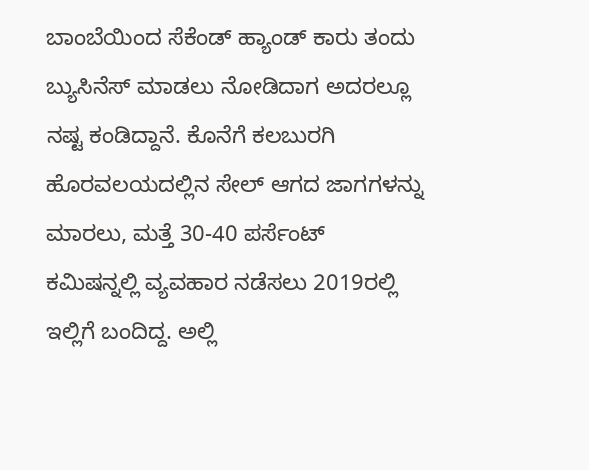ಬಾಂಬೆಯಿಂದ ಸೆಕೆಂಡ್ ಹ್ಯಾಂಡ್ ಕಾರು ತಂದು ಬ್ಯುಸಿನೆಸ್ ಮಾಡಲು ನೋಡಿದಾಗ ಅದರಲ್ಲೂ ನಷ್ಟ ಕಂಡಿದ್ದಾನೆ. ಕೊನೆಗೆ ಕಲಬುರಗಿ ಹೊರವಲಯದಲ್ಲಿನ ಸೇಲ್ ಆಗದ ಜಾಗಗಳನ್ನು ಮಾರಲು, ಮತ್ತೆ 30-40 ಪರ್ಸೆಂಟ್ ಕಮಿಷನ್ನಲ್ಲಿ ವ್ಯವಹಾರ ನಡೆಸಲು 2019ರಲ್ಲಿ ಇಲ್ಲಿಗೆ ಬಂದಿದ್ದ. ಅಲ್ಲಿ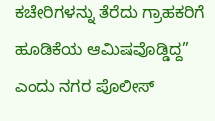ಕಚೇರಿಗಳನ್ನು ತೆರೆದು ಗ್ರಾಹಕರಿಗೆ ಹೂಡಿಕೆಯ ಆಮಿಷವೊಡ್ಡಿದ್ದ” ಎಂದು ನಗರ ಪೊಲೀಸ್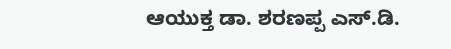ಆಯುಕ್ತ ಡಾ. ಶರಣಪ್ಪ ಎಸ್.ಡಿ.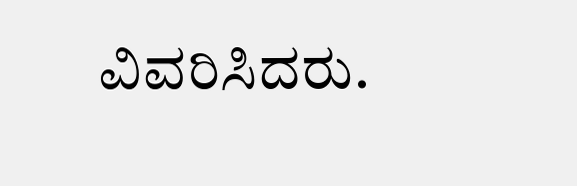ವಿವರಿಸಿದರು.